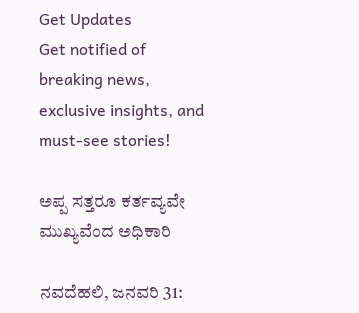Get Updates
Get notified of breaking news, exclusive insights, and must-see stories!

ಅಪ್ಪ ಸತ್ತರೂ ಕರ್ತವ್ಯವೇ ಮುಖ್ಯವೆಂದ ಅಧಿಕಾರಿ

ನವದೆಹಲಿ, ಜನವರಿ 31: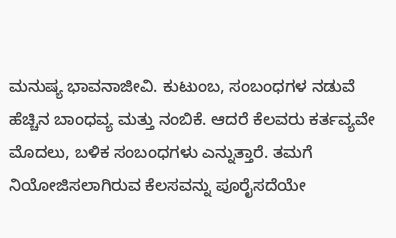ಮನುಷ್ಯ ಭಾವನಾಜೀವಿ. ಕುಟುಂಬ, ಸಂಬಂಧಗಳ ನಡುವೆ ಹೆಚ್ಚಿನ ಬಾಂಧವ್ಯ ಮತ್ತು ನಂಬಿಕೆ. ಆದರೆ ಕೆಲವರು ಕರ್ತವ್ಯವೇ ಮೊದಲು, ಬಳಿಕ ಸಂಬಂಧಗಳು ಎನ್ನುತ್ತಾರೆ. ತಮಗೆ ನಿಯೋಜಿಸಲಾಗಿರುವ ಕೆಲಸವನ್ನು ಪೂರೈಸದೆಯೇ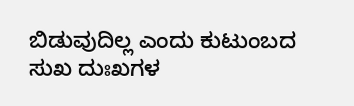ಬಿಡುವುದಿಲ್ಲ ಎಂದು ಕುಟುಂಬದ ಸುಖ ದುಃಖಗಳ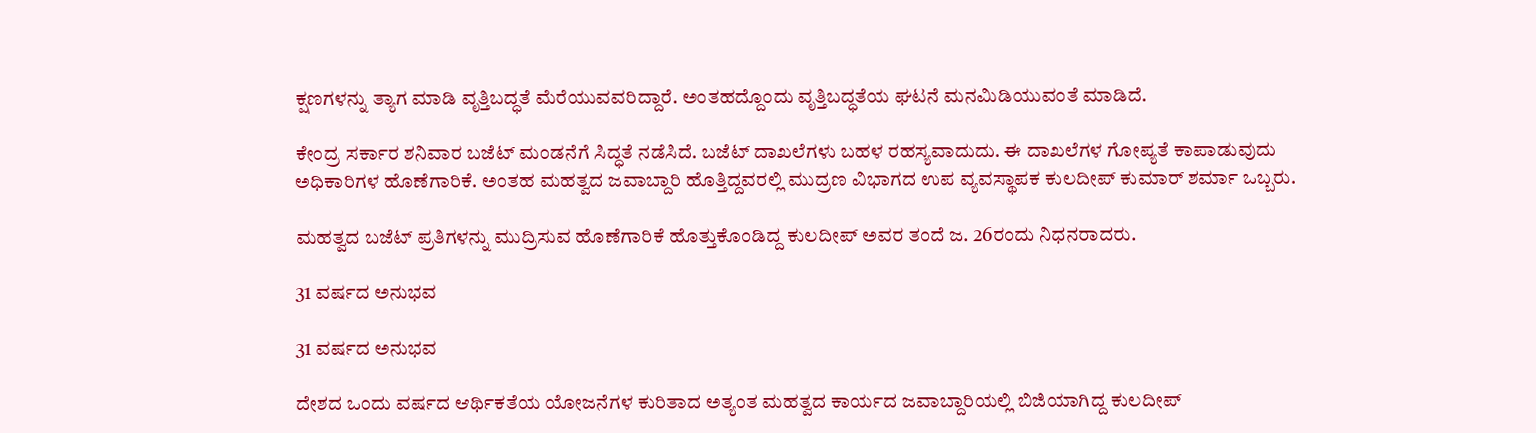ಕ್ಷಣಗಳನ್ನು ತ್ಯಾಗ ಮಾಡಿ ವೃತ್ತಿಬದ್ಧತೆ ಮೆರೆಯುವವರಿದ್ದಾರೆ. ಅಂತಹದ್ದೊಂದು ವೃತ್ತಿಬದ್ಧತೆಯ ಘಟನೆ ಮನಮಿಡಿಯುವಂತೆ ಮಾಡಿದೆ.

ಕೇಂದ್ರ ಸರ್ಕಾರ ಶನಿವಾರ ಬಜೆಟ್ ಮಂಡನೆಗೆ ಸಿದ್ಧತೆ ನಡೆಸಿದೆ. ಬಜೆಟ್ ದಾಖಲೆಗಳು ಬಹಳ ರಹಸ್ಯವಾದುದು. ಈ ದಾಖಲೆಗಳ ಗೋಪ್ಯತೆ ಕಾಪಾಡುವುದು ಅಧಿಕಾರಿಗಳ ಹೊಣೆಗಾರಿಕೆ. ಅಂತಹ ಮಹತ್ವದ ಜವಾಬ್ದಾರಿ ಹೊತ್ತಿದ್ದವರಲ್ಲಿ ಮುದ್ರಣ ವಿಭಾಗದ ಉಪ ವ್ಯವಸ್ಥಾಪಕ ಕುಲದೀಪ್ ಕುಮಾರ್ ಶರ್ಮಾ ಒಬ್ಬರು.

ಮಹತ್ವದ ಬಜೆಟ್ ಪ್ರತಿಗಳನ್ನು ಮುದ್ರಿಸುವ ಹೊಣೆಗಾರಿಕೆ ಹೊತ್ತುಕೊಂಡಿದ್ದ ಕುಲದೀಪ್ ಅವರ ತಂದೆ ಜ. 26ರಂದು ನಿಧನರಾದರು.

31 ವರ್ಷದ ಅನುಭವ

31 ವರ್ಷದ ಅನುಭವ

ದೇಶದ ಒಂದು ವರ್ಷದ ಆರ್ಥಿಕತೆಯ ಯೋಜನೆಗಳ ಕುರಿತಾದ ಅತ್ಯಂತ ಮಹತ್ವದ ಕಾರ್ಯದ ಜವಾಬ್ದಾರಿಯಲ್ಲಿ ಬಿಜಿಯಾಗಿದ್ದ ಕುಲದೀಪ್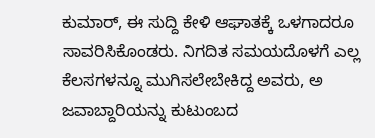ಕುಮಾರ್, ಈ ಸುದ್ದಿ ಕೇಳಿ ಆಘಾತಕ್ಕೆ ಒಳಗಾದರೂ ಸಾವರಿಸಿಕೊಂಡರು. ನಿಗದಿತ ಸಮಯದೊಳಗೆ ಎಲ್ಲ ಕೆಲಸಗಳನ್ನೂ ಮುಗಿಸಲೇಬೇಕಿದ್ದ ಅವರು, ಅ ಜವಾಬ್ದಾರಿಯನ್ನು ಕುಟುಂಬದ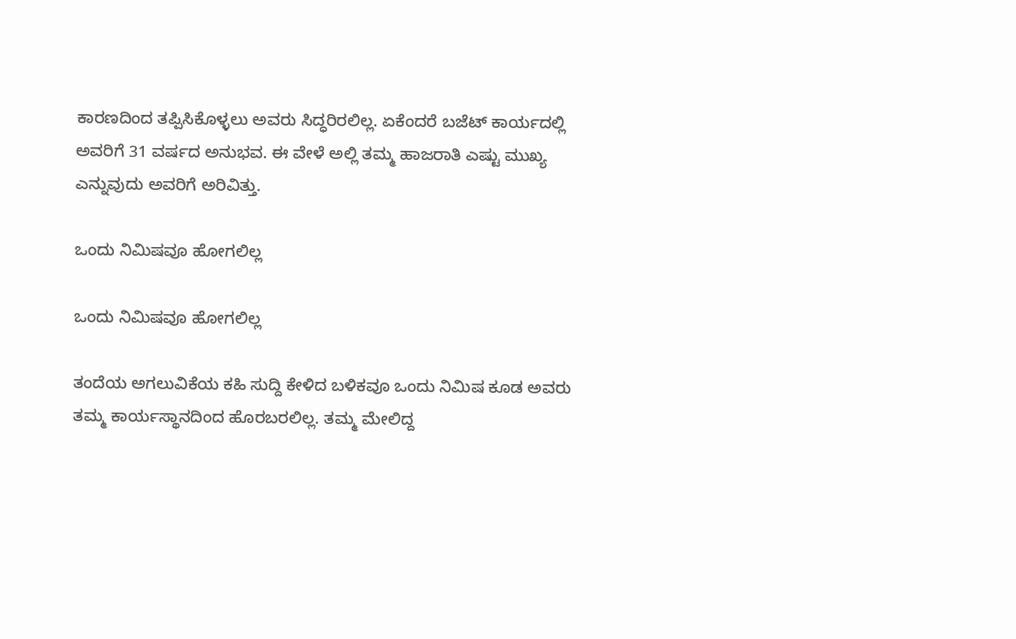ಕಾರಣದಿಂದ ತಪ್ಪಿಸಿಕೊಳ್ಳಲು ಅವರು ಸಿದ್ಧರಿರಲಿಲ್ಲ. ಏಕೆಂದರೆ ಬಜೆಟ್ ಕಾರ್ಯದಲ್ಲಿ ಅವರಿಗೆ 31 ವರ್ಷದ ಅನುಭವ. ಈ ವೇಳೆ ಅಲ್ಲಿ ತಮ್ಮ ಹಾಜರಾತಿ ಎಷ್ಟು ಮುಖ್ಯ ಎನ್ನುವುದು ಅವರಿಗೆ ಅರಿವಿತ್ತು.

ಒಂದು ನಿಮಿಷವೂ ಹೋಗಲಿಲ್ಲ

ಒಂದು ನಿಮಿಷವೂ ಹೋಗಲಿಲ್ಲ

ತಂದೆಯ ಅಗಲುವಿಕೆಯ ಕಹಿ ಸುದ್ದಿ ಕೇಳಿದ ಬಳಿಕವೂ ಒಂದು ನಿಮಿಷ ಕೂಡ ಅವರು ತಮ್ಮ ಕಾರ್ಯಸ್ಥಾನದಿಂದ ಹೊರಬರಲಿಲ್ಲ. ತಮ್ಮ ಮೇಲಿದ್ದ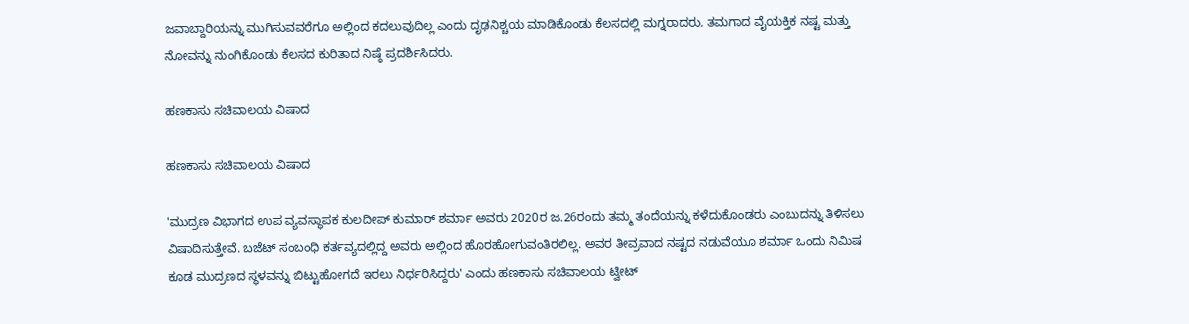ಜವಾಬ್ದಾರಿಯನ್ನು ಮುಗಿಸುವವರೆಗೂ ಅಲ್ಲಿಂದ ಕದಲುವುದಿಲ್ಲ ಎಂದು ದೃಢನಿಶ್ಚಯ ಮಾಡಿಕೊಂಡು ಕೆಲಸದಲ್ಲಿ ಮಗ್ನರಾದರು. ತಮಗಾದ ವೈಯಕ್ತಿಕ ನಷ್ಟ ಮತ್ತು ನೋವನ್ನು ನುಂಗಿಕೊಂಡು ಕೆಲಸದ ಕುರಿತಾದ ನಿಷ್ಠೆ ಪ್ರದರ್ಶಿಸಿದರು.

ಹಣಕಾಸು ಸಚಿವಾಲಯ ವಿಷಾದ

ಹಣಕಾಸು ಸಚಿವಾಲಯ ವಿಷಾದ

'ಮುದ್ರಣ ವಿಭಾಗದ ಉಪ ವ್ಯವಸ್ಥಾಪಕ ಕುಲದೀಪ್ ಕುಮಾರ್ ಶರ್ಮಾ ಅವರು 2020ರ ಜ.26ರಂದು ತಮ್ಮ ತಂದೆಯನ್ನು ಕಳೆದುಕೊಂಡರು ಎಂಬುದನ್ನು ತಿಳಿಸಲು ವಿಷಾದಿಸುತ್ತೇವೆ. ಬಜೆಟ್ ಸಂಬಂಧಿ ಕರ್ತವ್ಯದಲ್ಲಿದ್ದ ಅವರು ಅಲ್ಲಿಂದ ಹೊರಹೋಗುವಂತಿರಲಿಲ್ಲ. ಅವರ ತೀವ್ರವಾದ ನಷ್ಟದ ನಡುವೆಯೂ ಶರ್ಮಾ ಒಂದು ನಿಮಿಷ ಕೂಡ ಮುದ್ರಣದ ಸ್ಥಳವನ್ನು ಬಿಟ್ಟುಹೋಗದೆ ಇರಲು ನಿರ್ಧರಿಸಿದ್ದರು' ಎಂದು ಹಣಕಾಸು ಸಚಿವಾಲಯ ಟ್ವೀಟ್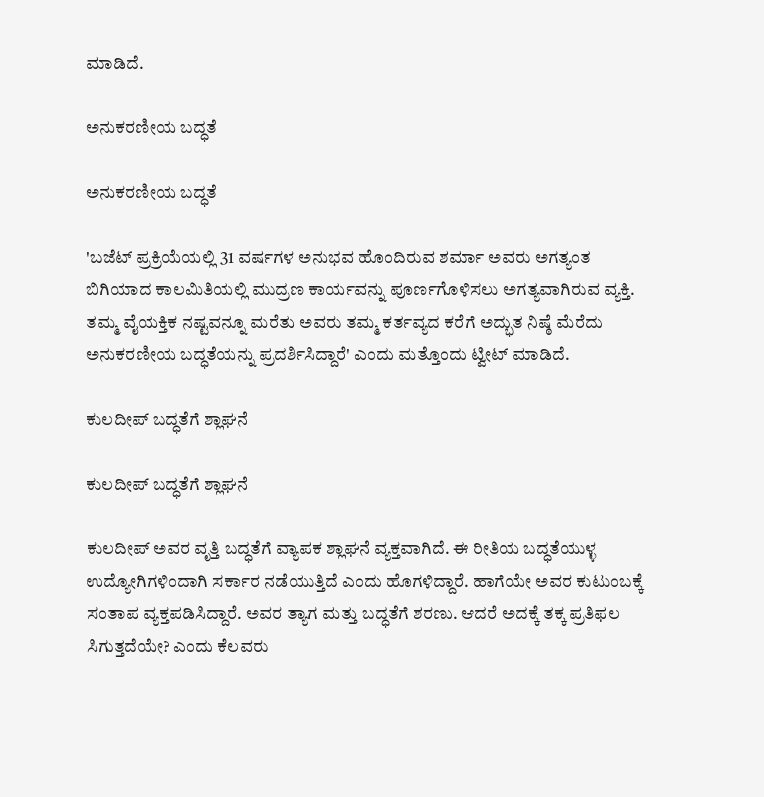ಮಾಡಿದೆ.

ಅನುಕರಣೀಯ ಬದ್ಧತೆ

ಅನುಕರಣೀಯ ಬದ್ಧತೆ

'ಬಜೆಟ್ ಪ್ರಕ್ರಿಯೆಯಲ್ಲಿ 31 ವರ್ಷಗಳ ಅನುಭವ ಹೊಂದಿರುವ ಶರ್ಮಾ ಅವರು ಅಗತ್ಯಂತ ಬಿಗಿಯಾದ ಕಾಲಮಿತಿಯಲ್ಲಿ ಮುದ್ರಣ ಕಾರ್ಯವನ್ನು ಪೂರ್ಣಗೊಳಿಸಲು ಅಗತ್ಯವಾಗಿರುವ ವ್ಯಕ್ತಿ. ತಮ್ಮ ವೈಯಕ್ತಿಕ ನಷ್ಟವನ್ನೂ ಮರೆತು ಅವರು ತಮ್ಮ ಕರ್ತವ್ಯದ ಕರೆಗೆ ಅದ್ಭುತ ನಿಷ್ಠೆ ಮೆರೆದು ಅನುಕರಣೀಯ ಬದ್ಧತೆಯನ್ನು ಪ್ರದರ್ಶಿಸಿದ್ದಾರೆ' ಎಂದು ಮತ್ತೊಂದು ಟ್ವೀಟ್ ಮಾಡಿದೆ.

ಕುಲದೀಪ್ ಬದ್ಧತೆಗೆ ಶ್ಲಾಘನೆ

ಕುಲದೀಪ್ ಬದ್ಧತೆಗೆ ಶ್ಲಾಘನೆ

ಕುಲದೀಪ್ ಅವರ ವೃತ್ತಿ ಬದ್ಧತೆಗೆ ವ್ಯಾಪಕ ಶ್ಲಾಘನೆ ವ್ಯಕ್ತವಾಗಿದೆ. ಈ ರೀತಿಯ ಬದ್ಧತೆಯುಳ್ಳ ಉದ್ಯೋಗಿಗಳಿಂದಾಗಿ ಸರ್ಕಾರ ನಡೆಯುತ್ತಿದೆ ಎಂದು ಹೊಗಳಿದ್ದಾರೆ. ಹಾಗೆಯೇ ಅವರ ಕುಟುಂಬಕ್ಕೆ ಸಂತಾಪ ವ್ಯಕ್ತಪಡಿಸಿದ್ದಾರೆ. ಅವರ ತ್ಯಾಗ ಮತ್ತು ಬದ್ಧತೆಗೆ ಶರಣು. ಆದರೆ ಅದಕ್ಕೆ ತಕ್ಕ ಪ್ರತಿಫಲ ಸಿಗುತ್ತದೆಯೇ? ಎಂದು ಕೆಲವರು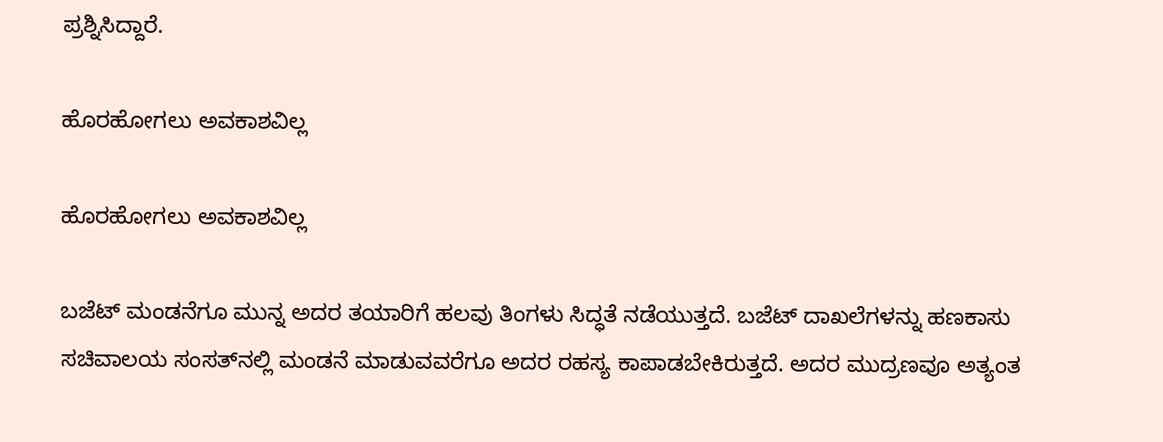ಪ್ರಶ್ನಿಸಿದ್ದಾರೆ.

ಹೊರಹೋಗಲು ಅವಕಾಶವಿಲ್ಲ

ಹೊರಹೋಗಲು ಅವಕಾಶವಿಲ್ಲ

ಬಜೆಟ್ ಮಂಡನೆಗೂ ಮುನ್ನ ಅದರ ತಯಾರಿಗೆ ಹಲವು ತಿಂಗಳು ಸಿದ್ಧತೆ ನಡೆಯುತ್ತದೆ. ಬಜೆಟ್ ದಾಖಲೆಗಳನ್ನು ಹಣಕಾಸು ಸಚಿವಾಲಯ ಸಂಸತ್‌ನಲ್ಲಿ ಮಂಡನೆ ಮಾಡುವವರೆಗೂ ಅದರ ರಹಸ್ಯ ಕಾಪಾಡಬೇಕಿರುತ್ತದೆ. ಅದರ ಮುದ್ರಣವೂ ಅತ್ಯಂತ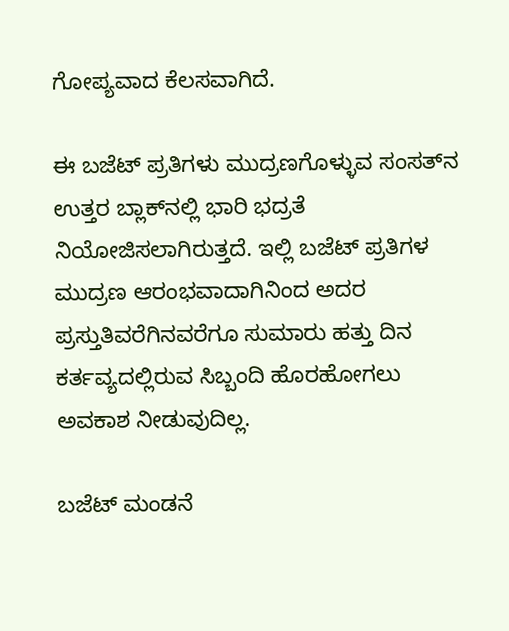ಗೋಪ್ಯವಾದ ಕೆಲಸವಾಗಿದೆ.

ಈ ಬಜೆಟ್ ಪ್ರತಿಗಳು ಮುದ್ರಣಗೊಳ್ಳುವ ಸಂಸತ್‌ನ ಉತ್ತರ ಬ್ಲಾಕ್‌ನಲ್ಲಿ ಭಾರಿ ಭದ್ರತೆ ನಿಯೋಜಿಸಲಾಗಿರುತ್ತದೆ. ಇಲ್ಲಿ ಬಜೆಟ್ ಪ್ರತಿಗಳ ಮುದ್ರಣ ಆರಂಭವಾದಾಗಿನಿಂದ ಅದರ ಪ್ರಸ್ತುತಿವರೆಗಿನವರೆಗೂ ಸುಮಾರು ಹತ್ತು ದಿನ ಕರ್ತವ್ಯದಲ್ಲಿರುವ ಸಿಬ್ಬಂದಿ ಹೊರಹೋಗಲು ಅವಕಾಶ ನೀಡುವುದಿಲ್ಲ.

ಬಜೆಟ್ ಮಂಡನೆ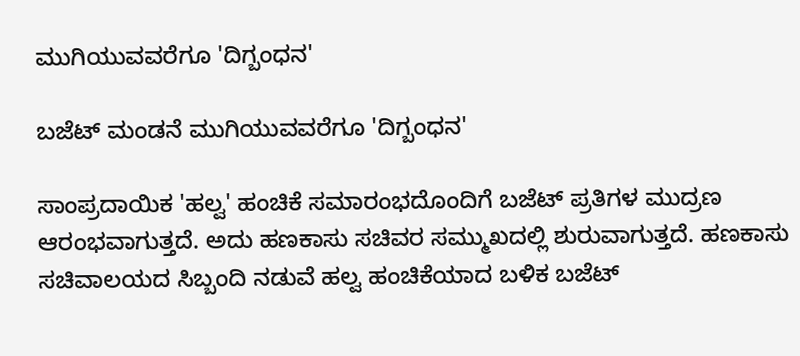ಮುಗಿಯುವವರೆಗೂ 'ದಿಗ್ಬಂಧನ'

ಬಜೆಟ್ ಮಂಡನೆ ಮುಗಿಯುವವರೆಗೂ 'ದಿಗ್ಬಂಧನ'

ಸಾಂಪ್ರದಾಯಿಕ 'ಹಲ್ವ' ಹಂಚಿಕೆ ಸಮಾರಂಭದೊಂದಿಗೆ ಬಜೆಟ್ ಪ್ರತಿಗಳ ಮುದ್ರಣ ಆರಂಭವಾಗುತ್ತದೆ. ಅದು ಹಣಕಾಸು ಸಚಿವರ ಸಮ್ಮುಖದಲ್ಲಿ ಶುರುವಾಗುತ್ತದೆ. ಹಣಕಾಸು ಸಚಿವಾಲಯದ ಸಿಬ್ಬಂದಿ ನಡುವೆ ಹಲ್ವ ಹಂಚಿಕೆಯಾದ ಬಳಿಕ ಬಜೆಟ್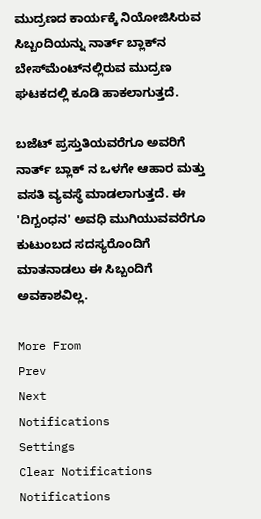ಮುದ್ರಣದ ಕಾರ್ಯಕ್ಕೆ ನಿಯೋಜಿಸಿರುವ ಸಿಬ್ಬಂದಿಯನ್ನು ನಾರ್ತ್ ಬ್ಲಾಕ್‌ನ ಬೇಸ್‌ಮೆಂಟ್‌ನಲ್ಲಿರುವ ಮುದ್ರಣ ಘಟಕದಲ್ಲಿ ಕೂಡಿ ಹಾಕಲಾಗುತ್ತದೆ.

ಬಜೆಟ್ ಪ್ರಸ್ತುತಿಯವರೆಗೂ ಅವರಿಗೆ ನಾರ್ತ್ ಬ್ಲಾಕ್‌ ನ ಒಳಗೇ ಆಹಾರ ಮತ್ತು ವಸತಿ ವ್ಯವಸ್ಥೆ ಮಾಡಲಾಗುತ್ತದೆ. ಈ 'ದಿಗ್ಬಂಧನ' ಅವಧಿ ಮುಗಿಯುವವರೆಗೂ ಕುಟುಂಬದ ಸದಸ್ಯರೊಂದಿಗೆ ಮಾತನಾಡಲು ಈ ಸಿಬ್ಬಂದಿಗೆ ಅವಕಾಶವಿಲ್ಲ.

More From
Prev
Next
Notifications
Settings
Clear Notifications
Notifications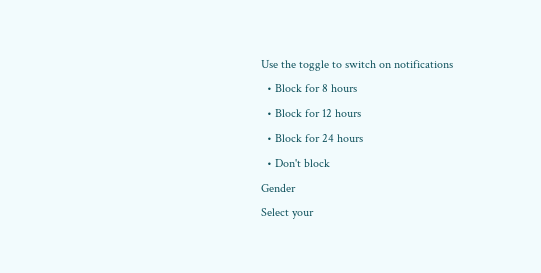Use the toggle to switch on notifications
  • Block for 8 hours
  • Block for 12 hours
  • Block for 24 hours
  • Don't block
Gender
Select your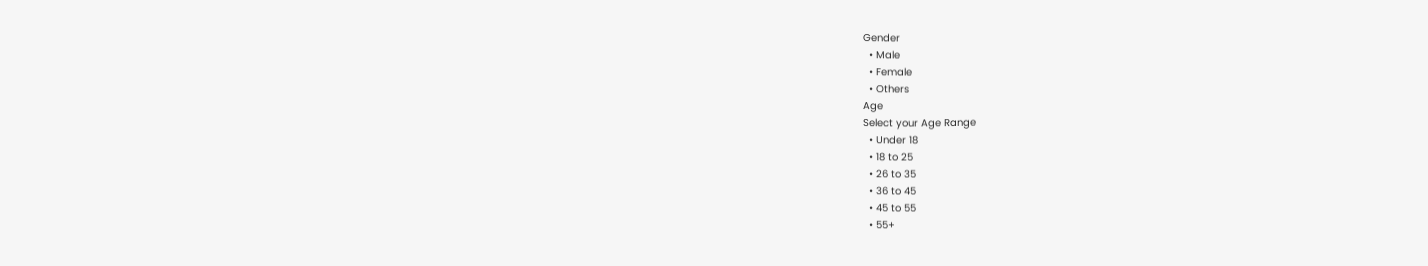Gender
  • Male
  • Female
  • Others
Age
Select your Age Range
  • Under 18
  • 18 to 25
  • 26 to 35
  • 36 to 45
  • 45 to 55
  • 55+